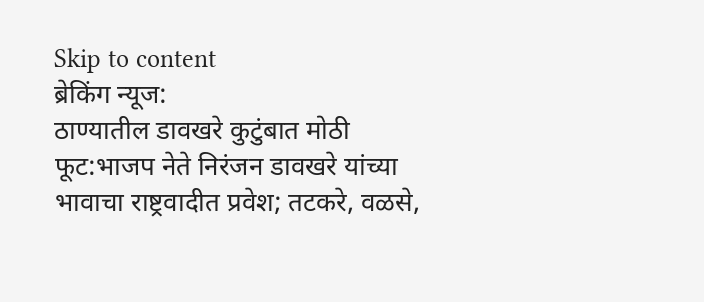Skip to content
ब्रेकिंग न्यूज:
ठाण्यातील डावखरे कुटुंबात मोठी फूट:भाजप नेते निरंजन डावखरे यांच्या भावाचा राष्ट्रवादीत प्रवेश; तटकरे, वळसे,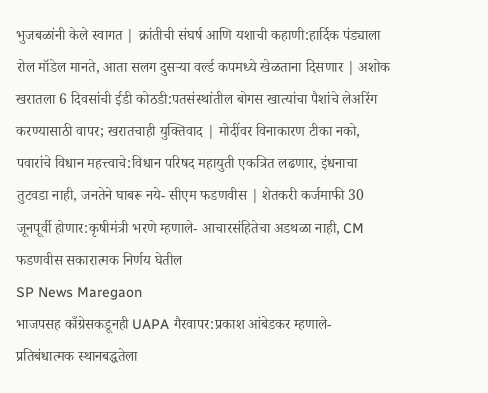भुजबळांनी केले स्वागत | क्रांतीची संघर्ष आणि यशाची कहाणी:हार्दिक पंड्याला रोल मॉडेल मानते, आता सलग दुसऱ्या वर्ल्ड कपमध्ये खेळताना दिसणार | अशोक खरातला 6 दिवसांची ईडी कोठडी:पतसंस्थांतील बोगस खात्यांचा पैशांचे लेअरिंग करण्यासाठी वापर; खरातचाही युक्तिवाद | मोदींवर विनाकारण टीका नको, पवारांचे विधान महत्त्वाचे:विधान परिषद महायुती एकत्रित लढणार, इंधनाचा तुटवडा नाही, जनतेने घाबरू नये- सीएम फडणवीस | शेतकरी कर्जमाफी 30 जूनपूर्वी होणार:कृषीमंत्री भरणे म्हणाले- आचारसंहितेचा अडथळा नाही, CM फडणवीस सकारात्मक निर्णय घेतील
SP News Maregaon
भाजपसह काँग्रेसकडूनही UAPA गैरवापर:प्रकाश आंबेडकर म्हणाले- प्रतिबंधात्मक स्थानबद्धतेला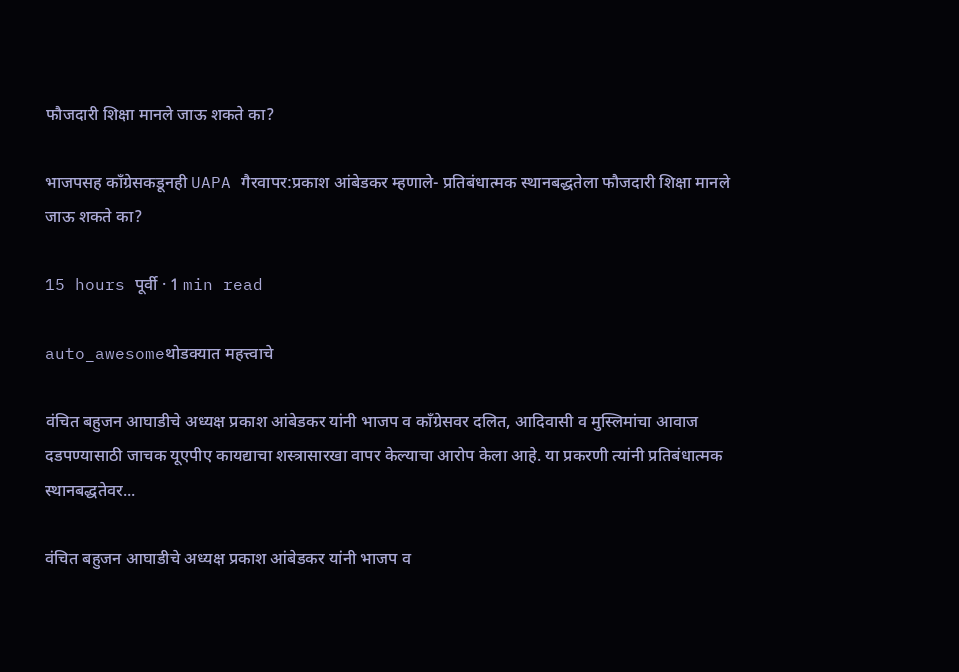फौजदारी शिक्षा मानले जाऊ शकते का?

भाजपसह काँग्रेसकडूनही UAPA गैरवापर:प्रकाश आंबेडकर म्हणाले- प्रतिबंधात्मक स्थानबद्धतेला फौजदारी शिक्षा मानले जाऊ शकते का?

15 hours पूर्वी · 1 min read

auto_awesomeथोडक्यात महत्त्वाचे

वंचित बहुजन आघाडीचे अध्यक्ष प्रकाश आंबेडकर यांनी भाजप व काँग्रेसवर दलित, आदिवासी व मुस्लिमांचा आवाज दडपण्यासाठी जाचक यूएपीए कायद्याचा शस्त्रासारखा वापर केल्याचा आरोप केला आहे. या प्रकरणी त्यांनी प्रतिबंधात्मक स्थानबद्धतेवर...

वंचित बहुजन आघाडीचे अध्यक्ष प्रकाश आंबेडकर यांनी भाजप व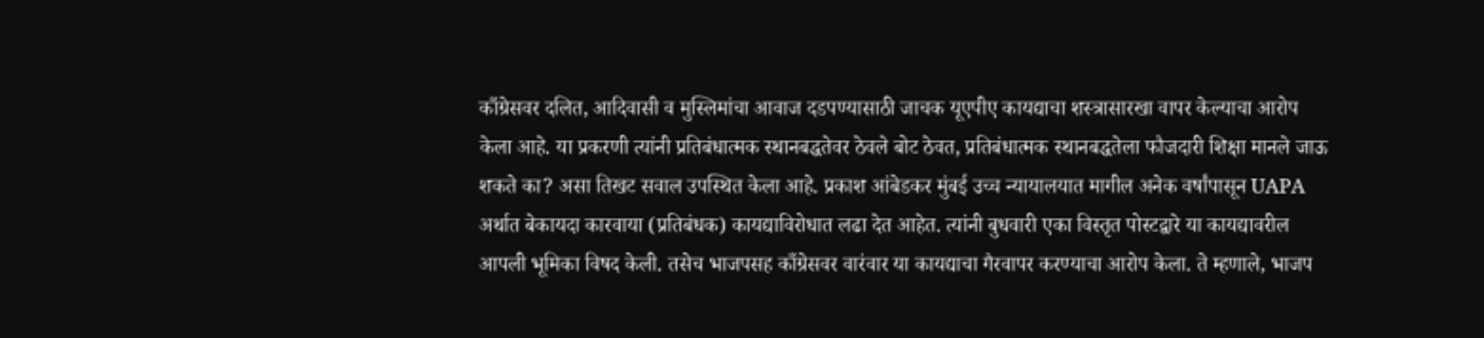काँग्रेसवर दलित, आदिवासी व मुस्लिमांचा आवाज दडपण्यासाठी जाचक यूएपीए कायद्याचा शस्त्रासारखा वापर केल्याचा आरोप केला आहे. या प्रकरणी त्यांनी प्रतिबंधात्मक स्थानबद्धतेवर ठेवले बोट ठेवत, प्रतिबंधात्मक स्थानबद्धतेला फौजदारी शिक्षा मानले जाऊ शकते का? असा तिखट सवाल उपस्थित केला आहे. प्रकाश आंबेडकर मुंबई उच्च न्यायालयात मागील अनेक वर्षांपासून UAPA अर्थात बेकायदा कारवाया (प्रतिबंधक) कायद्याविरोधात लढा देत आहेत. त्यांनी बुधवारी एका विस्तृत पोस्टद्वारे या कायद्यावरील आपली भूमिका विषद केली. तसेच भाजपसह काँग्रेसवर वारंवार या कायद्याचा गैरवापर करण्याचा आरोप केला. ते म्हणाले, भाजप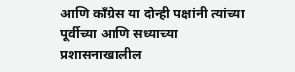आणि काँग्रेस या दोन्ही पक्षांनी त्यांच्या पूर्वीच्या आणि सध्याच्या प्रशासनाखालील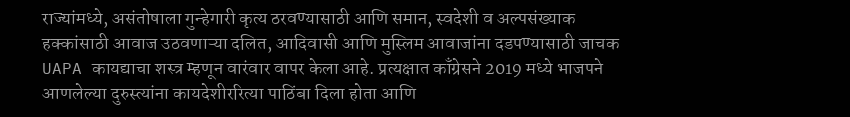राज्यांमध्ये, असंतोषाला गुन्हेगारी कृत्य ठरवण्यासाठी आणि समान, स्वदेशी व अल्पसंख्याक हक्कांसाठी आवाज उठवणाऱ्या दलित, आदिवासी आणि मुस्लिम आवाजांना दडपण्यासाठी जाचक UAPA कायद्याचा शस्त्र म्हणून वारंवार वापर केला आहे. प्रत्यक्षात काँग्रेसने 2019 मध्ये भाजपने आणलेल्या दुरुस्त्यांना कायदेशीररित्या पाठिंबा दिला होता आणि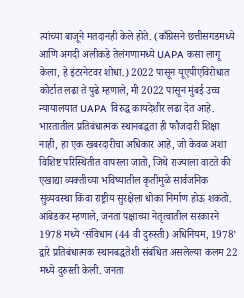त्यांच्या बाजूने मतदानही केले होते. (काँग्रेसने छत्तीसगडमध्ये आणि अगदी अलीकडे तेलंगणामध्ये UAPA कसा लागू केला, हे इंटरनेटवर शोधा.) 2022 पासून यूएपीएविरोधात कोर्टात लढा ते पुढे म्हणाले, मी 2022 पासून मुंबई उच्च न्यायालयात UAPA विरुद्ध कायदेशीर लढा देत आहे. भारतातील प्रतिबंधात्मक स्थानबद्धता ही फौजदारी शिक्षा नाही, हा एक खबरदारीचा अधिकार आहे, जो केवळ अशा विशिष्ट परिस्थितीत वापरला जातो, जिथे राज्याला वाटते की एखाद्या व्यक्तीच्या भविष्यातील कृतींमुळे सार्वजनिक सुव्यवस्था किंवा राष्ट्रीय सुरक्षेला धोका निर्माण होऊ शकतो. आंबेडकर म्हणाले, जनता पक्षाच्या नेतृत्वातील सरकारने 1978 मध्ये ‘संविधान (44 वी दुरुस्ती) अधिनियम, 1978’ द्वारे प्रतिबंधात्मक स्थानबद्धतेशी संबंधित असलेल्या कलम 22 मध्ये दुरुस्ती केली. जनता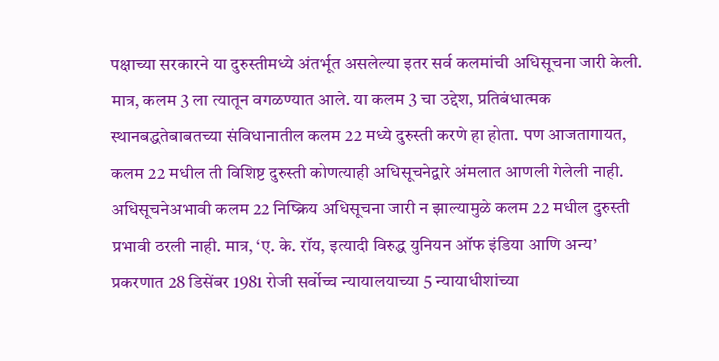पक्षाच्या सरकारने या दुरुस्तीमध्ये अंतर्भूत असलेल्या इतर सर्व कलमांची अधिसूचना जारी केली. मात्र, कलम 3 ला त्यातून वगळण्यात आले. या कलम 3 चा उद्देश, प्रतिबंधात्मक स्थानबद्धतेबाबतच्या संविधानातील कलम 22 मध्ये दुरुस्ती करणे हा होता. पण आजतागायत, कलम 22 मधील ती विशिष्ट दुरुस्ती कोणत्याही अधिसूचनेद्वारे अंमलात आणली गेलेली नाही. अधिसूचनेअभावी कलम 22 निष्क्रिय अधिसूचना जारी न झाल्यामुळे कलम 22 मधील दुरुस्ती प्रभावी ठरली नाही. मात्र, ‘ए. के. रॉय, इत्यादी विरुद्ध युनियन ऑफ इंडिया आणि अन्य’ प्रकरणात 28 डिसेंबर 1981 रोजी सर्वोच्च न्यायालयाच्या 5 न्यायाधीशांच्या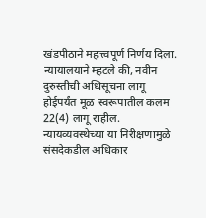खंडपीठाने महत्त्वपूर्ण निर्णय दिला. न्यायालयाने म्हटले की, नवीन दुरुस्तीची अधिसूचना लागू होईपर्यंत मूळ स्वरूपातील कलम 22(4) लागू राहील. न्यायव्यवस्थेच्या या निरीक्षणामुळे संसदेकडील अधिकार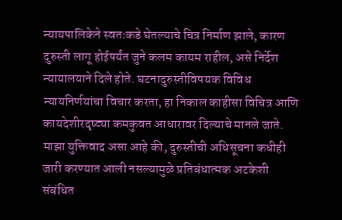न्यायपालिकेने स्वतःकडे घेतल्याचे चित्र निर्माण झाले, कारण दुरुस्ती लागू होईपर्यंत जुने कलम कायम राहील, असे निर्देश न्यायालयाने दिले होते. घटनादुरुस्तीविषयक विविध न्यायनिर्णयांचा विचार करता, हा निकाल काहीसा विचित्र आणि कायदेशीरदृष्ट्या कमकुवत आधारावर दिल्याचे मानले जाते. माझा युक्तिवाद असा आहे की, दुरुस्तीची अधिसूचना कधीही जारी करण्यात आली नसल्यामुळे प्रतिबंधात्मक अटकेशी संबंधित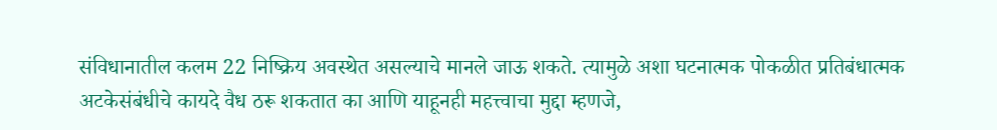संविधानातील कलम 22 निष्क्रिय अवस्थेत असल्याचे मानले जाऊ शकते. त्यामुळे अशा घटनात्मक पोकळीत प्रतिबंधात्मक अटकेसंबंधीचे कायदे वैध ठरू शकतात का आणि याहूनही महत्त्वाचा मुद्दा म्हणजे,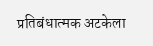प्रतिबंधात्मक अटकेला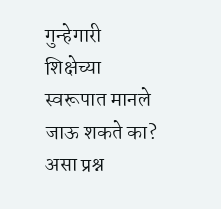गुन्हेगारी शिक्षेच्या स्वरूपात मानले जाऊ शकते का? असा प्रश्न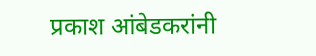प्रकाश आंबेडकरांनी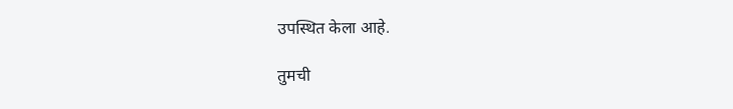उपस्थित केला आहे.

तुमची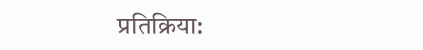प्रतिक्रिया: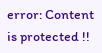error: Content is protected !!